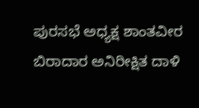ಪುರಸಭೆ ಅಧ್ಯಕ್ಷ ಶಾಂತವೀರ ಬಿರಾದಾರ ಅನಿರೀಕ್ಷಿತ ದಾಳಿ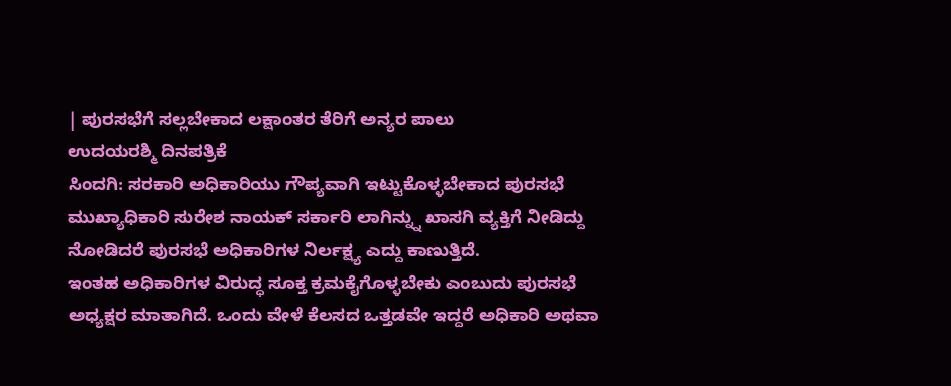| ಪುರಸಭೆಗೆ ಸಲ್ಲಬೇಕಾದ ಲಕ್ಷಾಂತರ ತೆರಿಗೆ ಅನ್ಯರ ಪಾಲು
ಉದಯರಶ್ಮಿ ದಿನಪತ್ರಿಕೆ
ಸಿಂದಗಿ: ಸರಕಾರಿ ಅಧಿಕಾರಿಯು ಗೌಪ್ಯವಾಗಿ ಇಟ್ಟುಕೊಳ್ಳಬೇಕಾದ ಪುರಸಭೆ ಮುಖ್ಯಾಧಿಕಾರಿ ಸುರೇಶ ನಾಯಕ್ ಸರ್ಕಾರಿ ಲಾಗಿನ್ನ್ನು ಖಾಸಗಿ ವ್ಯಕ್ತಿಗೆ ನೀಡಿದ್ದು ನೋಡಿದರೆ ಪುರಸಭೆ ಅಧಿಕಾರಿಗಳ ನಿರ್ಲಕ್ಷ್ಯ ಎದ್ದು ಕಾಣುತ್ತಿದೆ.
ಇಂತಹ ಅಧಿಕಾರಿಗಳ ವಿರುದ್ಧ ಸೂಕ್ತ ಕ್ರಮಕೈಗೊಳ್ಳಬೇಕು ಎಂಬುದು ಪುರಸಭೆ ಅಧ್ಯಕ್ಷರ ಮಾತಾಗಿದೆ. ಒಂದು ವೇಳೆ ಕೆಲಸದ ಒತ್ತಡವೇ ಇದ್ದರೆ ಅಧಿಕಾರಿ ಅಥವಾ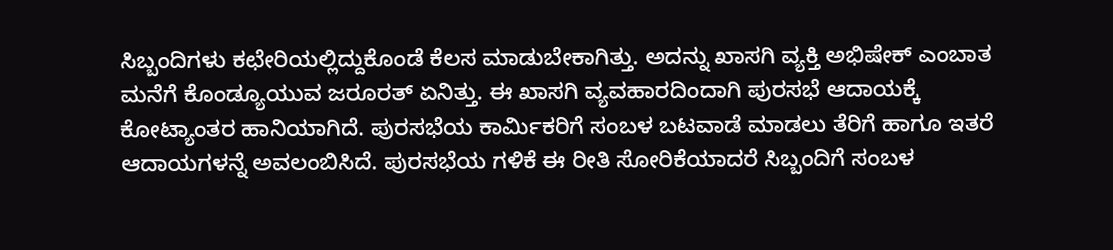ಸಿಬ್ಬಂದಿಗಳು ಕಛೇರಿಯಲ್ಲಿದ್ದುಕೊಂಡೆ ಕೆಲಸ ಮಾಡುಬೇಕಾಗಿತ್ತು. ಅದನ್ನು ಖಾಸಗಿ ವ್ಯಕ್ತಿ ಅಭಿಷೇಕ್ ಎಂಬಾತ ಮನೆಗೆ ಕೊಂಡ್ಯೂಯುವ ಜರೂರತ್ ಏನಿತ್ತು. ಈ ಖಾಸಗಿ ವ್ಯವಹಾರದಿಂದಾಗಿ ಪುರಸಭೆ ಆದಾಯಕ್ಕೆ ಕೋಟ್ಯಾಂತರ ಹಾನಿಯಾಗಿದೆ. ಪುರಸಭೆಯ ಕಾರ್ಮಿಕರಿಗೆ ಸಂಬಳ ಬಟವಾಡೆ ಮಾಡಲು ತೆರಿಗೆ ಹಾಗೂ ಇತರೆ ಆದಾಯಗಳನ್ನೆ ಅವಲಂಬಿಸಿದೆ. ಪುರಸಭೆಯ ಗಳಿಕೆ ಈ ರೀತಿ ಸೋರಿಕೆಯಾದರೆ ಸಿಬ್ಬಂದಿಗೆ ಸಂಬಳ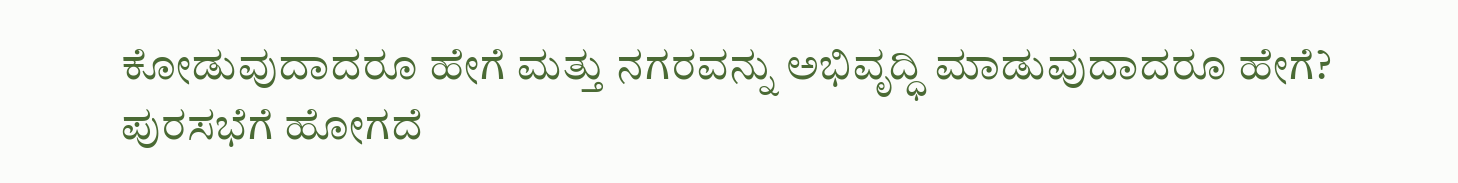ಕೋಡುವುದಾದರೂ ಹೇಗೆ ಮತ್ತು ನಗರವನ್ನು ಅಭಿವೃದ್ಧಿ ಮಾಡುವುದಾದರೂ ಹೇಗೆ?
ಪುರಸಭೆಗೆ ಹೋಗದೆ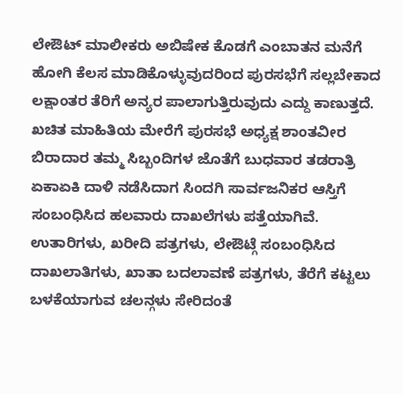ಲೇಔಟ್ ಮಾಲೀಕರು ಅಬಿಷೇಕ ಕೊಡಗೆ ಎಂಬಾತನ ಮನೆಗೆ ಹೋಗಿ ಕೆಲಸ ಮಾಡಿಕೊಳ್ಳುವುದರಿಂದ ಪುರಸಭೆಗೆ ಸಲ್ಲಬೇಕಾದ ಲಕ್ಷಾಂತರ ತೆರಿಗೆ ಅನ್ಯರ ಪಾಲಾಗುತ್ತಿರುವುದು ಎದ್ದು ಕಾಣುತ್ತದೆ. ಖಚಿತ ಮಾಹಿತಿಯ ಮೇರೆಗೆ ಪುರಸಭೆ ಅಧ್ಯಕ್ಷ ಶಾಂತವೀರ ಬಿರಾದಾರ ತಮ್ಮ ಸಿಬ್ಬಂದಿಗಳ ಜೊತೆಗೆ ಬುಧವಾರ ತಡರಾತ್ರಿ ಏಕಾಏಕಿ ದಾಳಿ ನಡೆಸಿದಾಗ ಸಿಂದಗಿ ಸಾರ್ವಜನಿಕರ ಆಸ್ತಿಗೆ ಸಂಬಂಧಿಸಿದ ಹಲವಾರು ದಾಖಲೆಗಳು ಪತ್ತೆಯಾಗಿವೆ. ಉತಾರಿಗಳು, ಖರೀದಿ ಪತ್ರಗಳು, ಲೇಔಟ್ಗೆ ಸಂಬಂಧಿಸಿದ ದಾಖಲಾತಿಗಳು, ಖಾತಾ ಬದಲಾವಣೆ ಪತ್ರಗಳು, ತೆರೆಗೆ ಕಟ್ಟಲು ಬಳಕೆಯಾಗುವ ಚಲನ್ಗಳು ಸೇರಿದಂತೆ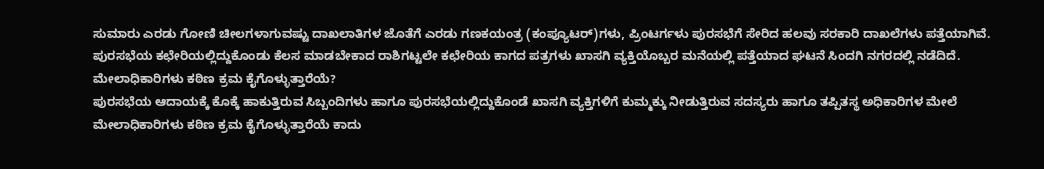ಸುಮಾರು ಎರಡು ಗೋಣಿ ಚೀಲಗಳಾಗುವಷ್ಟು ದಾಖಲಾತಿಗಳ ಜೊತೆಗೆ ಎರಡು ಗಣಕಯಂತ್ರ (ಕಂಪ್ಯೂಟರ್)ಗಳು, ಪ್ರಿಂಟರ್ಗಳು ಪುರಸಭೆಗೆ ಸೇರಿದ ಹಲವು ಸರಕಾರಿ ದಾಖಲೆಗಳು ಪತ್ತೆಯಾಗಿವೆ.
ಪುರಸಭೆಯ ಕಛೇರಿಯಲ್ಲಿದ್ದುಕೊಂಡು ಕೆಲಸ ಮಾಡಬೇಕಾದ ರಾಶಿಗಟ್ಟಲೇ ಕಛೇರಿಯ ಕಾಗದ ಪತ್ರಗಳು ಖಾಸಗಿ ವ್ಯಕ್ತಿಯೊಬ್ಬರ ಮನೆಯಲ್ಲಿ ಪತ್ತೆಯಾದ ಘಟನೆ ಸಿಂದಗಿ ನಗರದಲ್ಲಿ ನಡೆದಿದೆ.
ಮೇಲಾಧಿಕಾರಿಗಳು ಕಠಿಣ ಕ್ರಮ ಕೈಗೊಳ್ಳುತ್ತಾರೆಯೆ?
ಪುರಸಭೆಯ ಆದಾಯಕ್ಕೆ ಕೊಕ್ಕೆ ಹಾಕುತ್ತಿರುವ ಸಿಬ್ಬಂದಿಗಳು ಹಾಗೂ ಪುರಸಭೆಯಲ್ಲಿದ್ದುಕೊಂಡೆ ಖಾಸಗಿ ವ್ಯಕ್ತಿಗಳಿಗೆ ಕುಮ್ಮಕ್ಕು ನೀಡುತ್ತಿರುವ ಸದಸ್ಯರು ಹಾಗೂ ತಪ್ಪಿತಸ್ಥ ಅಧಿಕಾರಿಗಳ ಮೇಲೆ ಮೇಲಾಧಿಕಾರಿಗಳು ಕಠಿಣ ಕ್ರಮ ಕೈಗೊಳ್ಳುತ್ತಾರೆಯೆ ಕಾದು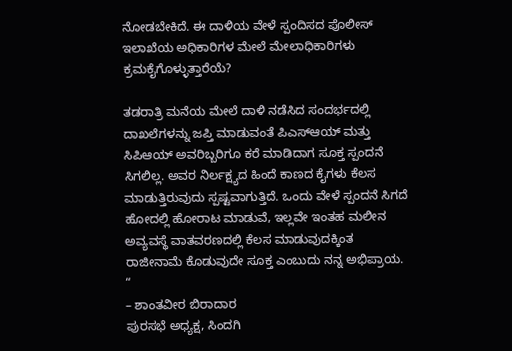ನೋಡಬೇಕಿದೆ. ಈ ದಾಳಿಯ ವೇಳೆ ಸ್ಪಂದಿಸದ ಪೊಲೀಸ್ ಇಲಾಖೆಯ ಅಧಿಕಾರಿಗಳ ಮೇಲೆ ಮೇಲಾಧಿಕಾರಿಗಳು ಕ್ರಮಕೈಗೊಳ್ಳುತ್ತಾರೆಯೆ?

ತಡರಾತ್ರಿ ಮನೆಯ ಮೇಲೆ ದಾಳಿ ನಡೆಸಿದ ಸಂದರ್ಭದಲ್ಲಿ ದಾಖಲೆಗಳನ್ನು ಜಪ್ತಿ ಮಾಡುವಂತೆ ಪಿಎಸ್ಆಯ್ ಮತ್ತು ಸಿಪಿಆಯ್ ಅವರಿಬ್ಬರಿಗೂ ಕರೆ ಮಾಡಿದಾಗ ಸೂಕ್ತ ಸ್ಪಂದನೆ ಸಿಗಲಿಲ್ಲ. ಅವರ ನಿರ್ಲಕ್ಷ್ಯದ ಹಿಂದೆ ಕಾಣದ ಕೈಗಳು ಕೆಲಸ ಮಾಡುತ್ತಿರುವುದು ಸ್ಪಷ್ಟವಾಗುತ್ತಿದೆ. ಒಂದು ವೇಳೆ ಸ್ಪಂದನೆ ಸಿಗದೆ ಹೋದಲ್ಲಿ ಹೋರಾಟ ಮಾಡುವೆ, ಇಲ್ಲವೇ ಇಂತಹ ಮಲೀನ ಅವ್ಯವಸ್ಥೆ ವಾತವರಣದಲ್ಲಿ ಕೆಲಸ ಮಾಡುವುದಕ್ಕಿಂತ ರಾಜೀನಾಮೆ ಕೊಡುವುದೇ ಸೂಕ್ತ ಎಂಬುದು ನನ್ನ ಅಭಿಪ್ರಾಯ. “
– ಶಾಂತವೀರ ಬಿರಾದಾರ
ಪುರಸಭೆ ಅಧ್ಯಕ್ಷ, ಸಿಂದಗಿ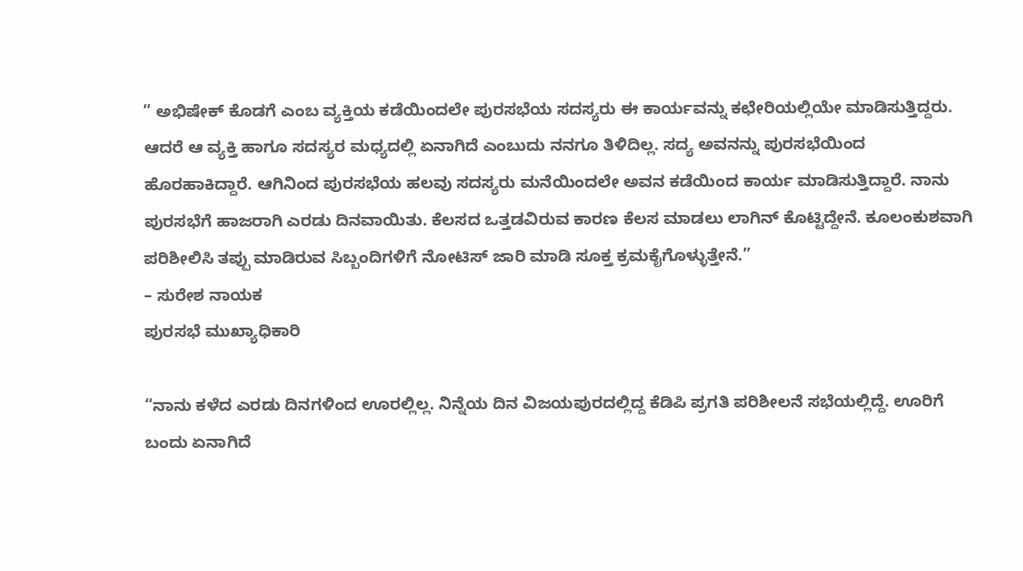” ಅಭಿಷೇಕ್ ಕೊಡಗೆ ಎಂಬ ವ್ಯಕ್ತಿಯ ಕಡೆಯಿಂದಲೇ ಪುರಸಭೆಯ ಸದಸ್ಯರು ಈ ಕಾರ್ಯವನ್ನು ಕಛೇರಿಯಲ್ಲಿಯೇ ಮಾಡಿಸುತ್ತಿದ್ದರು. ಆದರೆ ಆ ವ್ಯಕ್ತಿ ಹಾಗೂ ಸದಸ್ಯರ ಮಧ್ಯದಲ್ಲಿ ಏನಾಗಿದೆ ಎಂಬುದು ನನಗೂ ತಿಳಿದಿಲ್ಲ. ಸದ್ಯ ಅವನನ್ನು ಪುರಸಭೆಯಿಂದ ಹೊರಹಾಕಿದ್ದಾರೆ. ಆಗಿನಿಂದ ಪುರಸಭೆಯ ಹಲವು ಸದಸ್ಯರು ಮನೆಯಿಂದಲೇ ಅವನ ಕಡೆಯಿಂದ ಕಾರ್ಯ ಮಾಡಿಸುತ್ತಿದ್ದಾರೆ. ನಾನು ಪುರಸಭೆಗೆ ಹಾಜರಾಗಿ ಎರಡು ದಿನವಾಯಿತು. ಕೆಲಸದ ಒತ್ತಡವಿರುವ ಕಾರಣ ಕೆಲಸ ಮಾಡಲು ಲಾಗಿನ್ ಕೊಟ್ಟಿದ್ದೇನೆ. ಕೂಲಂಕುಶವಾಗಿ ಪರಿಶೀಲಿಸಿ ತಪ್ಪು ಮಾಡಿರುವ ಸಿಬ್ಬಂದಿಗಳಿಗೆ ನೋಟಿಸ್ ಜಾರಿ ಮಾಡಿ ಸೂಕ್ತ ಕ್ರಮಕೈಗೊಳ್ಳುತ್ತೇನೆ.”
– ಸುರೇಶ ನಾಯಕ
ಪುರಸಭೆ ಮುಖ್ಯಾಧಿಕಾರಿ

“ನಾನು ಕಳೆದ ಎರಡು ದಿನಗಳಿಂದ ಊರಲ್ಲಿಲ್ಲ. ನಿನ್ನೆಯ ದಿನ ವಿಜಯಪುರದಲ್ಲಿದ್ದ ಕೆಡಿಪಿ ಪ್ರಗತಿ ಪರಿಶೀಲನೆ ಸಭೆಯಲ್ಲಿದ್ದೆ. ಊರಿಗೆ ಬಂದು ಏನಾಗಿದೆ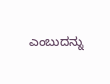ಎಂಬುದನ್ನು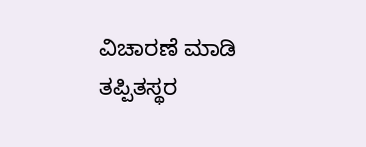ವಿಚಾರಣೆ ಮಾಡಿ ತಪ್ಪಿತಸ್ಥರ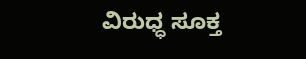ವಿರುಧ್ಧ ಸೂಕ್ತ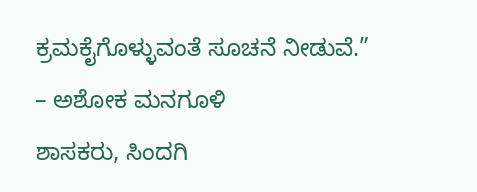ಕ್ರಮಕೈಗೊಳ್ಳುವಂತೆ ಸೂಚನೆ ನೀಡುವೆ.”
– ಅಶೋಕ ಮನಗೂಳಿ
ಶಾಸಕರು, ಸಿಂದಗಿ